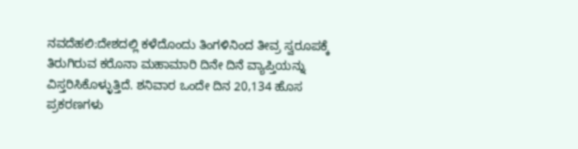ನವದೆಹಲಿ:ದೇಶದಲ್ಲಿ ಕಳೆದೊಂದು ತಿಂಗಳಿನಿಂದ ತೀವ್ರ ಸ್ವರೂಪಕ್ಕೆ ತಿರುಗಿರುವ ಕರೊನಾ ಮಹಾಮಾರಿ ದಿನೇ ದಿನೆ ವ್ಯಾಪ್ತಿಯನ್ನು ವಿಸ್ತರಿಸಿಕೊಳ್ಳುತ್ತಿದೆ. ಶನಿವಾರ ಒಂದೇ ದಿನ 20,134 ಹೊಸ ಪ್ರಕರಣಗಳು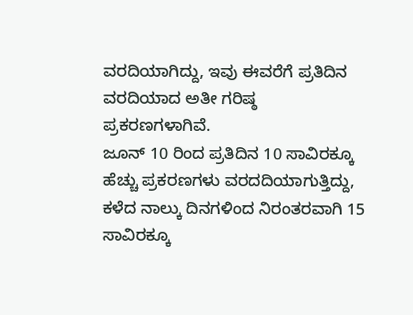ವರದಿಯಾಗಿದ್ದು, ಇವು ಈವರೆಗೆ ಪ್ರತಿದಿನ ವರದಿಯಾದ ಅತೀ ಗರಿಷ್ಠ ಪ್ರಕರಣಗಳಾಗಿವೆ.
ಜೂನ್ 10 ರಿಂದ ಪ್ರತಿದಿನ 10 ಸಾವಿರಕ್ಕೂ ಹೆಚ್ಚು ಪ್ರಕರಣಗಳು ವರದದಿಯಾಗುತ್ತಿದ್ದು, ಕಳೆದ ನಾಲ್ಕು ದಿನಗಳಿಂದ ನಿರಂತರವಾಗಿ 15 ಸಾವಿರಕ್ಕೂ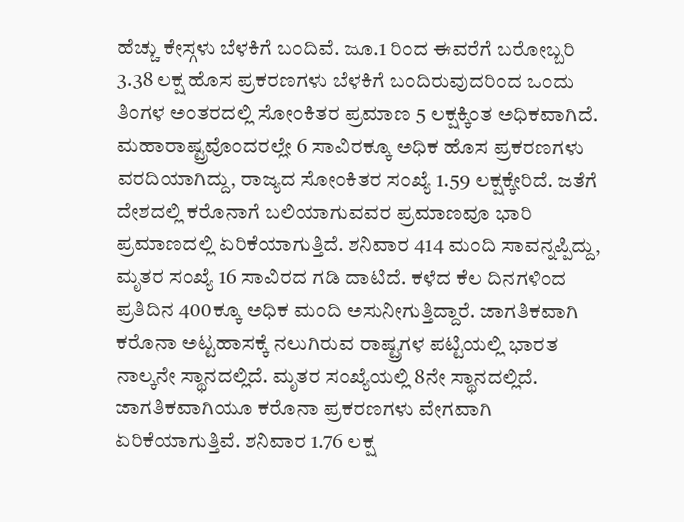ಹೆಚ್ಚು ಕೇಸ್ಗಳು ಬೆಳಕಿಗೆ ಬಂದಿವೆ. ಜೂ.1 ರಿಂದ ಈವರೆಗೆ ಬರೋಬ್ಬರಿ 3.38 ಲಕ್ಷ ಹೊಸ ಪ್ರಕರಣಗಳು ಬೆಳಕಿಗೆ ಬಂದಿರುವುದರಿಂದ ಒಂದು ತಿಂಗಳ ಅಂತರದಲ್ಲಿ ಸೋಂಕಿತರ ಪ್ರಮಾಣ 5 ಲಕ್ಷಕ್ಕಿಂತ ಅಧಿಕವಾಗಿದೆ. ಮಹಾರಾಷ್ಟ್ರವೊಂದರಲ್ಲೇ 6 ಸಾವಿರಕ್ಕೂ ಅಧಿಕ ಹೊಸ ಪ್ರಕರಣಗಳು ವರದಿಯಾಗಿದ್ದು, ರಾಜ್ಯದ ಸೋಂಕಿತರ ಸಂಖ್ಯೆ 1.59 ಲಕ್ಷಕ್ಕೇರಿದೆ. ಜತೆಗೆ ದೇಶದಲ್ಲಿ ಕರೊನಾಗೆ ಬಲಿಯಾಗುವವರ ಪ್ರಮಾಣವೂ ಭಾರಿ ಪ್ರಮಾಣದಲ್ಲಿ ಏರಿಕೆಯಾಗುತ್ತಿದೆ. ಶನಿವಾರ 414 ಮಂದಿ ಸಾವನ್ನಪ್ಪಿದ್ದು, ಮೃತರ ಸಂಖ್ಯೆ 16 ಸಾವಿರದ ಗಡಿ ದಾಟಿದೆ. ಕಳೆದ ಕೆಲ ದಿನಗಳಿಂದ ಪ್ರತಿದಿನ 400ಕ್ಕೂ ಅಧಿಕ ಮಂದಿ ಅಸುನೀಗುತ್ತಿದ್ದಾರೆ. ಜಾಗತಿಕವಾಗಿ ಕರೊನಾ ಅಟ್ಟಹಾಸಕ್ಕೆ ನಲುಗಿರುವ ರಾಷ್ಟ್ರಗಳ ಪಟ್ಟಿಯಲ್ಲಿ ಭಾರತ ನಾಲ್ಕನೇ ಸ್ಥಾನದಲ್ಲಿದೆ. ಮೃತರ ಸಂಖ್ಯೆಯಲ್ಲಿ 8ನೇ ಸ್ಥಾನದಲ್ಲಿದೆ.
ಜಾಗತಿಕವಾಗಿಯೂ ಕರೊನಾ ಪ್ರಕರಣಗಳು ವೇಗವಾಗಿ ಏರಿಕೆಯಾಗುತ್ತಿವೆ. ಶನಿವಾರ 1.76 ಲಕ್ಷ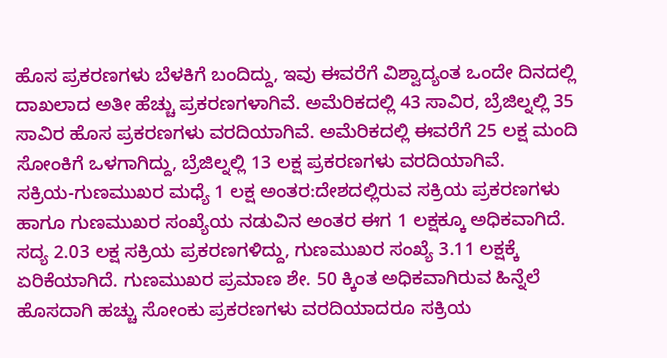ಹೊಸ ಪ್ರಕರಣಗಳು ಬೆಳಕಿಗೆ ಬಂದಿದ್ದು, ಇವು ಈವರೆಗೆ ವಿಶ್ವಾದ್ಯಂತ ಒಂದೇ ದಿನದಲ್ಲಿ ದಾಖಲಾದ ಅತೀ ಹೆಚ್ಚು ಪ್ರಕರಣಗಳಾಗಿವೆ. ಅಮೆರಿಕದಲ್ಲಿ 43 ಸಾವಿರ, ಬ್ರೆಜಿಲ್ನಲ್ಲಿ 35 ಸಾವಿರ ಹೊಸ ಪ್ರಕರಣಗಳು ವರದಿಯಾಗಿವೆ. ಅಮೆರಿಕದಲ್ಲಿ ಈವರೆಗೆ 25 ಲಕ್ಷ ಮಂದಿ ಸೋಂಕಿಗೆ ಒಳಗಾಗಿದ್ದು, ಬ್ರೆಜಿಲ್ನಲ್ಲಿ 13 ಲಕ್ಷ ಪ್ರಕರಣಗಳು ವರದಿಯಾಗಿವೆ.
ಸಕ್ರಿಯ-ಗುಣಮುಖರ ಮಧ್ಯೆ 1 ಲಕ್ಷ ಅಂತರ:ದೇಶದಲ್ಲಿರುವ ಸಕ್ರಿಯ ಪ್ರಕರಣಗಳು ಹಾಗೂ ಗುಣಮುಖರ ಸಂಖ್ಯೆಯ ನಡುವಿನ ಅಂತರ ಈಗ 1 ಲಕ್ಷಕ್ಕೂ ಅಧಿಕವಾಗಿದೆ. ಸದ್ಯ 2.03 ಲಕ್ಷ ಸಕ್ರಿಯ ಪ್ರಕರಣಗಳಿದ್ದು, ಗುಣಮುಖರ ಸಂಖ್ಯೆ 3.11 ಲಕ್ಷಕ್ಕೆ ಏರಿಕೆಯಾಗಿದೆ. ಗುಣಮುಖರ ಪ್ರಮಾಣ ಶೇ. 50 ಕ್ಕಿಂತ ಅಧಿಕವಾಗಿರುವ ಹಿನ್ನೆಲೆ ಹೊಸದಾಗಿ ಹಚ್ಚು ಸೋಂಕು ಪ್ರಕರಣಗಳು ವರದಿಯಾದರೂ ಸಕ್ರಿಯ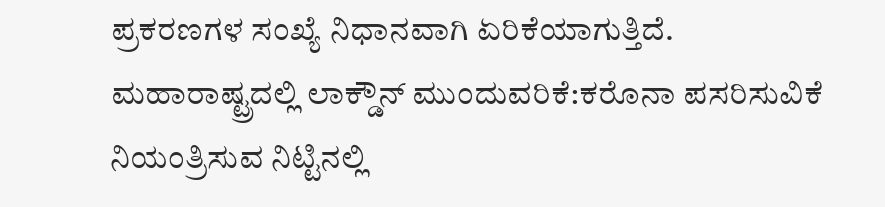ಪ್ರಕರಣಗಳ ಸಂಖ್ಯೆ ನಿಧಾನವಾಗಿ ಏರಿಕೆಯಾಗುತ್ತಿದೆ.
ಮಹಾರಾಷ್ಟ್ರದಲ್ಲಿ ಲಾಕ್ಡೌನ್ ಮುಂದುವರಿಕೆ:ಕರೊನಾ ಪಸರಿಸುವಿಕೆ ನಿಯಂತ್ರಿಸುವ ನಿಟ್ಟಿನಲ್ಲಿ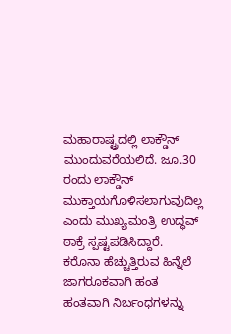ಮಹಾರಾಷ್ಟ್ರದಲ್ಲಿ ಲಾಕ್ಡೌನ್ ಮುಂದುವರೆಯಲಿದೆ. ಜೂ.30 ರಂದು ಲಾಕ್ಡೌನ್ ಮುಕ್ತಾಯಗೊಳಿಸಲಾಗುವುದಿಲ್ಲ ಎಂದು ಮುಖ್ಯಮಂತ್ರಿ ಉದ್ಧವ್ ಠಾಕ್ರೆ ಸ್ಪಷ್ಟಪಡಿಸಿದ್ದಾರೆ. ಕರೊನಾ ಹೆಚ್ಚುತ್ತಿರುವ ಹಿನ್ನೆಲೆ ಜಾಗರೂಕವಾಗಿ ಹಂತ ಹಂತವಾಗಿ ನಿರ್ಬಂಧಗಳನ್ನು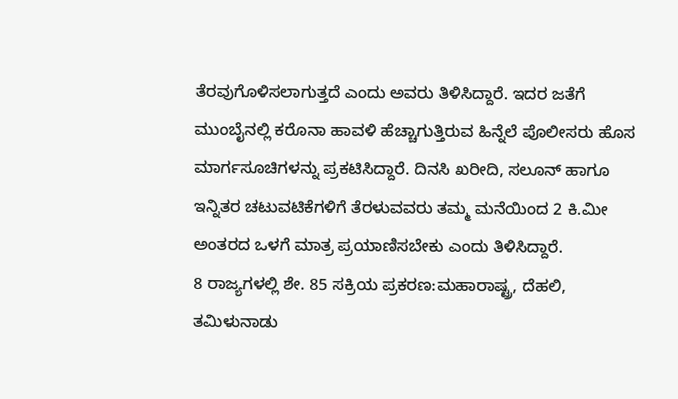ತೆರವುಗೊಳಿಸಲಾಗುತ್ತದೆ ಎಂದು ಅವರು ತಿಳಿಸಿದ್ದಾರೆ. ಇದರ ಜತೆಗೆ ಮುಂಬೈನಲ್ಲಿ ಕರೊನಾ ಹಾವಳಿ ಹೆಚ್ಚಾಗುತ್ತಿರುವ ಹಿನ್ನೆಲೆ ಪೊಲೀಸರು ಹೊಸ ಮಾರ್ಗಸೂಚಿಗಳನ್ನು ಪ್ರಕಟಿಸಿದ್ದಾರೆ. ದಿನಸಿ ಖರೀದಿ, ಸಲೂನ್ ಹಾಗೂ ಇನ್ನಿತರ ಚಟುವಟಿಕೆಗಳಿಗೆ ತೆರಳುವವರು ತಮ್ಮ ಮನೆಯಿಂದ 2 ಕಿ.ಮೀ ಅಂತರದ ಒಳಗೆ ಮಾತ್ರ ಪ್ರಯಾಣಿಸಬೇಕು ಎಂದು ತಿಳಿಸಿದ್ದಾರೆ.
8 ರಾಜ್ಯಗಳಲ್ಲಿ ಶೇ. 85 ಸಕ್ರಿಯ ಪ್ರಕರಣ:ಮಹಾರಾಷ್ಟ್ರ, ದೆಹಲಿ, ತಮಿಳುನಾಡು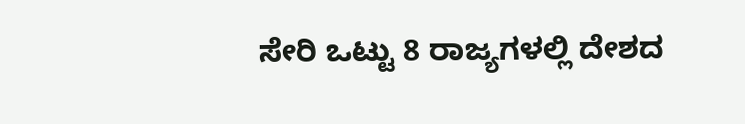ಸೇರಿ ಒಟ್ಟು 8 ರಾಜ್ಯಗಳಲ್ಲಿ ದೇಶದ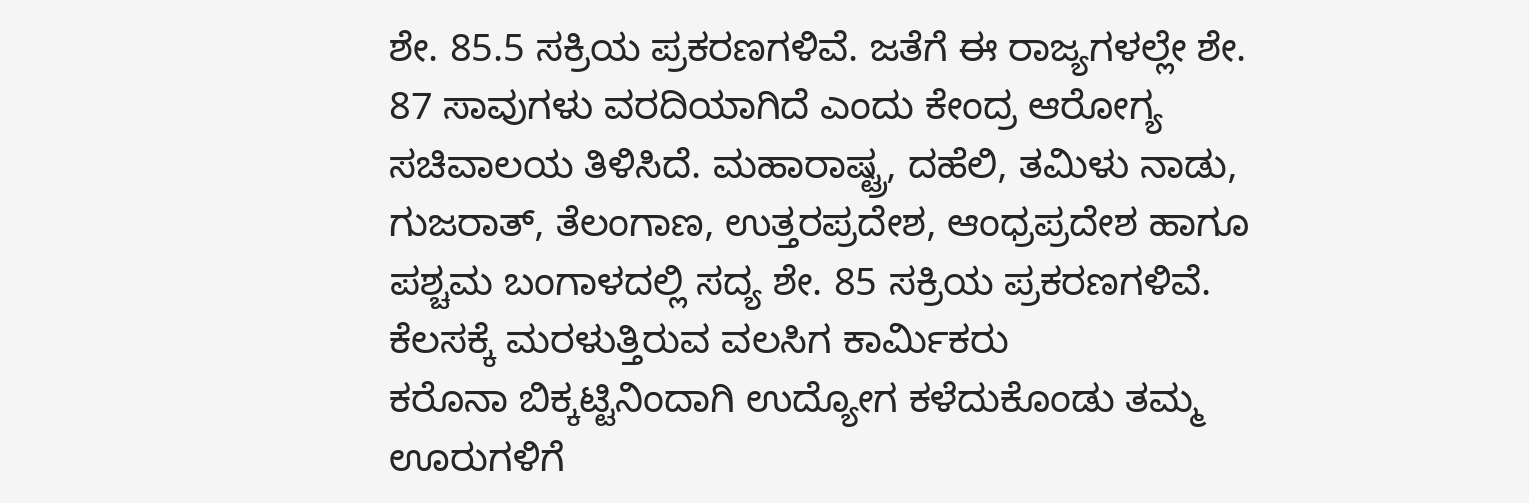ಶೇ. 85.5 ಸಕ್ರಿಯ ಪ್ರಕರಣಗಳಿವೆ. ಜತೆಗೆ ಈ ರಾಜ್ಯಗಳಲ್ಲೇ ಶೇ. 87 ಸಾವುಗಳು ವರದಿಯಾಗಿದೆ ಎಂದು ಕೇಂದ್ರ ಆರೋಗ್ಯ ಸಚಿವಾಲಯ ತಿಳಿಸಿದೆ. ಮಹಾರಾಷ್ಟ್ರ, ದಹೆಲಿ, ತಮಿಳು ನಾಡು, ಗುಜರಾತ್, ತೆಲಂಗಾಣ, ಉತ್ತರಪ್ರದೇಶ, ಆಂಧ್ರಪ್ರದೇಶ ಹಾಗೂ ಪಶ್ಚಮ ಬಂಗಾಳದಲ್ಲಿ ಸದ್ಯ ಶೇ. 85 ಸಕ್ರಿಯ ಪ್ರಕರಣಗಳಿವೆ. ಕೆಲಸಕ್ಕೆ ಮರಳುತ್ತಿರುವ ವಲಸಿಗ ಕಾರ್ವಿುಕರು
ಕರೊನಾ ಬಿಕ್ಕಟ್ಟಿನಿಂದಾಗಿ ಉದ್ಯೋಗ ಕಳೆದುಕೊಂಡು ತಮ್ಮ ಊರುಗಳಿಗೆ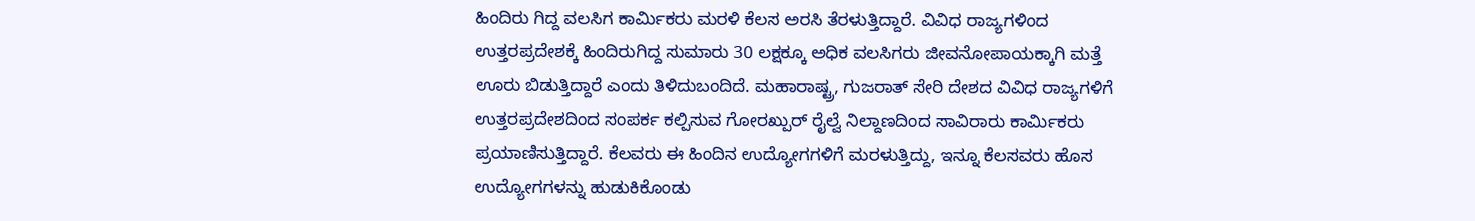ಹಿಂದಿರು ಗಿದ್ದ ವಲಸಿಗ ಕಾರ್ವಿುಕರು ಮರಳಿ ಕೆಲಸ ಅರಸಿ ತೆರಳುತ್ತಿದ್ದಾರೆ. ವಿವಿಧ ರಾಜ್ಯಗಳಿಂದ ಉತ್ತರಪ್ರದೇಶಕ್ಕೆ ಹಿಂದಿರುಗಿದ್ದ ಸುಮಾರು 30 ಲಕ್ಷಕ್ಕೂ ಅಧಿಕ ವಲಸಿಗರು ಜೀವನೋಪಾಯಕ್ಕಾಗಿ ಮತ್ತೆ ಊರು ಬಿಡುತ್ತಿದ್ದಾರೆ ಎಂದು ತಿಳಿದುಬಂದಿದೆ. ಮಹಾರಾಷ್ಟ್ರ, ಗುಜರಾತ್ ಸೇರಿ ದೇಶದ ವಿವಿಧ ರಾಜ್ಯಗಳಿಗೆ ಉತ್ತರಪ್ರದೇಶದಿಂದ ಸಂಪರ್ಕ ಕಲ್ಪಿಸುವ ಗೋರಖ್ಪುರ್ ರೈಲ್ವೆ ನಿಲ್ದಾಣದಿಂದ ಸಾವಿರಾರು ಕಾರ್ವಿುಕರು ಪ್ರಯಾಣಿಸುತ್ತಿದ್ದಾರೆ. ಕೆಲವರು ಈ ಹಿಂದಿನ ಉದ್ಯೋಗಗಳಿಗೆ ಮರಳುತ್ತಿದ್ದು, ಇನ್ನೂ ಕೆಲಸವರು ಹೊಸ ಉದ್ಯೋಗಗಳನ್ನು ಹುಡುಕಿಕೊಂಡು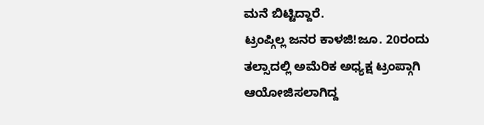ಮನೆ ಬಿಟ್ಟಿದ್ದಾರೆ.
ಟ್ರಂಪ್ಗಿಲ್ಲ ಜನರ ಕಾಳಜಿ!ಜೂ. 20ರಂದು ತಲ್ಸಾದಲ್ಲಿ ಅಮೆರಿಕ ಅಧ್ಯಕ್ಷ ಟ್ರಂಪ್ಗಾಗಿ ಆಯೋಜಿಸಲಾಗಿದ್ದ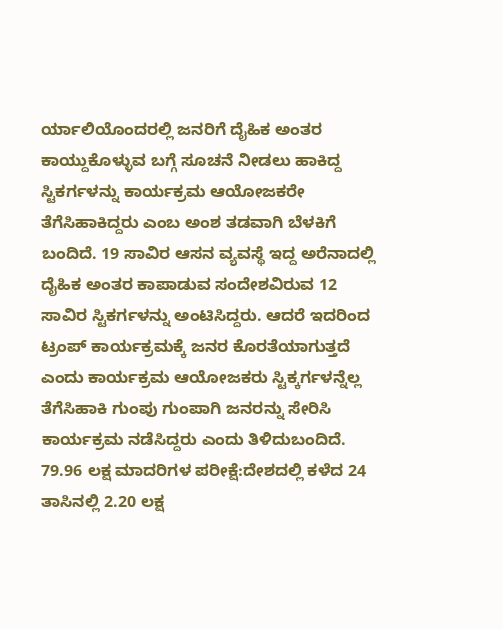ರ್ಯಾಲಿಯೊಂದರಲ್ಲಿ ಜನರಿಗೆ ದೈಹಿಕ ಅಂತರ ಕಾಯ್ದುಕೊಳ್ಳುವ ಬಗ್ಗೆ ಸೂಚನೆ ನೀಡಲು ಹಾಕಿದ್ದ ಸ್ಟಿಕರ್ಗಳನ್ನು ಕಾರ್ಯಕ್ರಮ ಆಯೋಜಕರೇ ತೆಗೆಸಿಹಾಕಿದ್ದರು ಎಂಬ ಅಂಶ ತಡವಾಗಿ ಬೆಳಕಿಗೆ ಬಂದಿದೆ. 19 ಸಾವಿರ ಆಸನ ವ್ಯವಸ್ಥೆ ಇದ್ದ ಅರೆನಾದಲ್ಲಿ ದೈಹಿಕ ಅಂತರ ಕಾಪಾಡುವ ಸಂದೇಶವಿರುವ 12 ಸಾವಿರ ಸ್ಟಿಕರ್ಗಳನ್ನು ಅಂಟಿಸಿದ್ದರು. ಆದರೆ ಇದರಿಂದ ಟ್ರಂಪ್ ಕಾರ್ಯಕ್ರಮಕ್ಕೆ ಜನರ ಕೊರತೆಯಾಗುತ್ತದೆ ಎಂದು ಕಾರ್ಯಕ್ರಮ ಆಯೋಜಕರು ಸ್ಟಿಕ್ಕರ್ಗಳನ್ನೆಲ್ಲ ತೆಗೆಸಿಹಾಕಿ ಗುಂಪು ಗುಂಪಾಗಿ ಜನರನ್ನು ಸೇರಿಸಿ ಕಾರ್ಯಕ್ರಮ ನಡೆಸಿದ್ದರು ಎಂದು ತಿಳಿದುಬಂದಿದೆ.
79.96 ಲಕ್ಷ ಮಾದರಿಗಳ ಪರೀಕ್ಷೆ:ದೇಶದಲ್ಲಿ ಕಳೆದ 24 ತಾಸಿನಲ್ಲಿ 2.20 ಲಕ್ಷ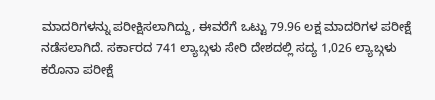ಮಾದರಿಗಳನ್ನು ಪರೀಕ್ಷಿಸಲಾಗಿದ್ದು, ಈವರೆಗೆ ಒಟ್ಟು 79.96 ಲಕ್ಷ ಮಾದರಿಗಳ ಪರೀಕ್ಷೆ ನಡೆಸಲಾಗಿದೆ. ಸರ್ಕಾರದ 741 ಲ್ಯಾಬ್ಗಳು ಸೇರಿ ದೇಶದಲ್ಲಿ ಸದ್ಯ 1,026 ಲ್ಯಾಬ್ಗಳು ಕರೊನಾ ಪರೀಕ್ಷೆ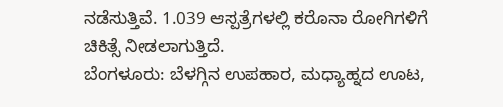ನಡೆಸುತ್ತಿವೆ. 1.039 ಆಸ್ಪತ್ರೆಗಳಲ್ಲಿ ಕರೊನಾ ರೋಗಿಗಳಿಗೆ ಚಿಕಿತ್ಸೆ ನೀಡಲಾಗುತ್ತಿದೆ.
ಬೆಂಗಳೂರು: ಬೆಳಗ್ಗಿನ ಉಪಹಾರ, ಮಧ್ಯಾಹ್ನದ ಊಟ,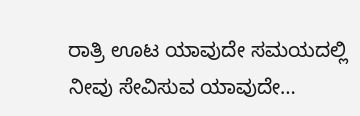ರಾತ್ರಿ ಊಟ ಯಾವುದೇ ಸಮಯದಲ್ಲಿ ನೀವು ಸೇವಿಸುವ ಯಾವುದೇ…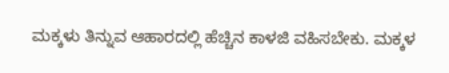ಮಕ್ಕಳು ತಿನ್ನುವ ಆಹಾರದಲ್ಲಿ ಹೆಚ್ಚಿನ ಕಾಳಜಿ ವಹಿಸಬೇಕು. ಮಕ್ಕಳ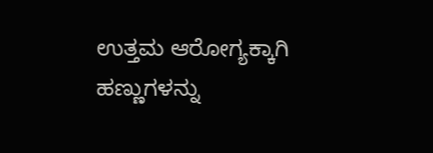ಉತ್ತಮ ಆರೋಗ್ಯಕ್ಕಾಗಿ ಹಣ್ಣುಗಳನ್ನು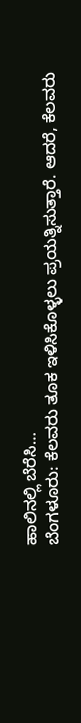ಹಾಲಿನಲ್ಲಿ ಬೆರೆಸಿ…
ಬೆಂಗಳೂರು: ಕೆಲವರು ತೂಕ ಇಳಿಸಿಕೊಳ್ಳಲು ಪ್ರಯತ್ನಿಸುತ್ತಾರೆ. ಆದರೆ, ಕೆಲವರು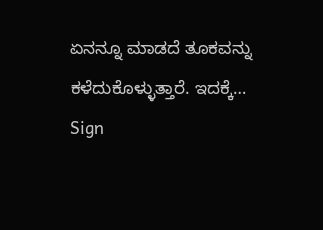ಏನನ್ನೂ ಮಾಡದೆ ತೂಕವನ್ನು ಕಳೆದುಕೊಳ್ಳುತ್ತಾರೆ. ಇದಕ್ಕೆ…
Sign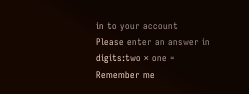in to your account
Please enter an answer in digits:two × one =
Remember me